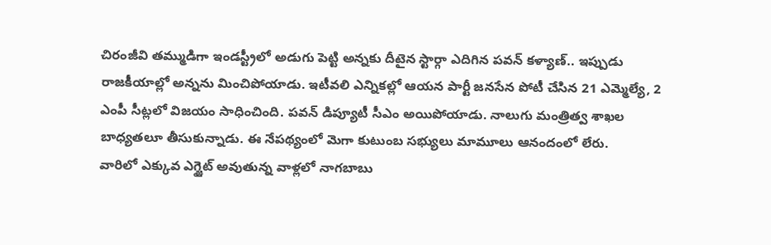చిరంజీవి తమ్ముడిగా ఇండస్ట్రీలో అడుగు పెట్టి అన్నకు దీటైన స్టార్గా ఎదిగిన పవన్ కళ్యాణ్.. ఇప్పుడు రాజకీయాల్లో అన్నను మించిపోయాడు. ఇటీవలి ఎన్నికల్లో ఆయన పార్టీ జనసేన పోటీ చేసిన 21 ఎమ్మెల్యే, 2 ఎంపీ సీట్లలో విజయం సాధించింది. పవన్ డిప్యూటీ సీఎం అయిపోయాడు. నాలుగు మంత్రిత్వ శాఖల బాధ్యతలూ తీసుకున్నాడు. ఈ నేపథ్యంలో మెగా కుటుంబ సభ్యులు మామూలు ఆనందంలో లేరు.
వారిలో ఎక్కువ ఎగ్జైట్ అవుతున్న వాళ్లలో నాగబాబు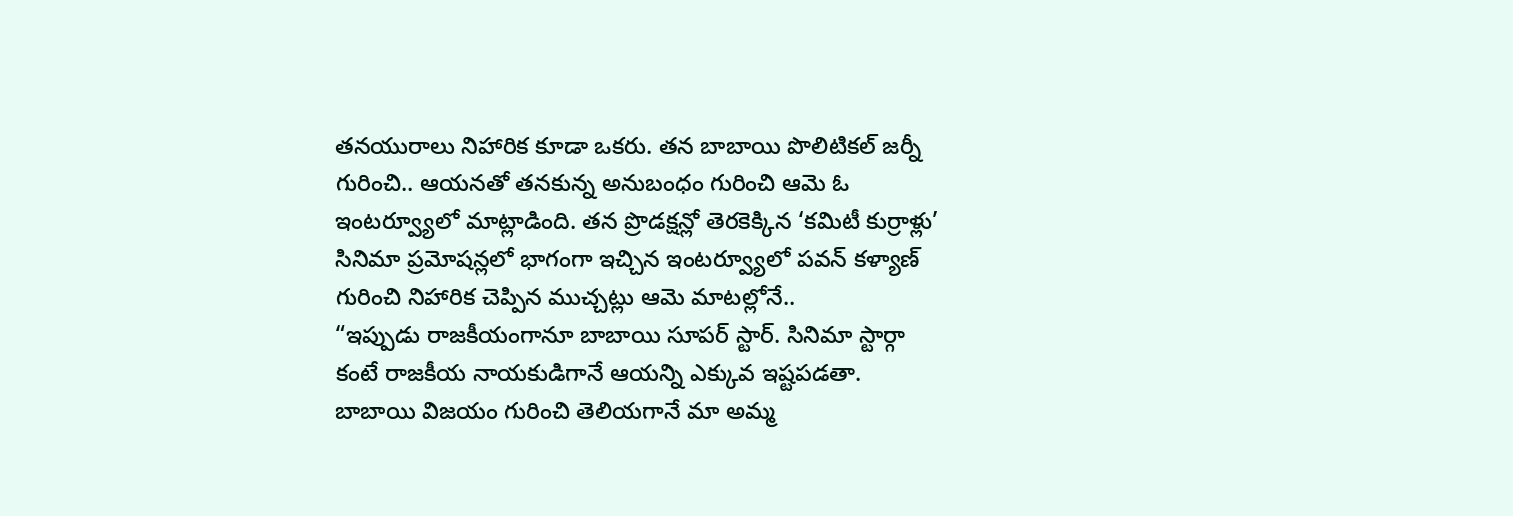తనయురాలు నిహారిక కూడా ఒకరు. తన బాబాయి పొలిటికల్ జర్నీ గురించి.. ఆయనతో తనకున్న అనుబంధం గురించి ఆమె ఓ ఇంటర్వ్యూలో మాట్లాడింది. తన ప్రొడక్షన్లో తెరకెక్కిన ‘కమిటీ కుర్రాళ్లు’ సినిమా ప్రమోషన్లలో భాగంగా ఇచ్చిన ఇంటర్వ్యూలో పవన్ కళ్యాణ్ గురించి నిహారిక చెప్పిన ముచ్చట్లు ఆమె మాటల్లోనే..
“ఇప్పుడు రాజకీయంగానూ బాబాయి సూపర్ స్టార్. సినిమా స్టార్గా కంటే రాజకీయ నాయకుడిగానే ఆయన్ని ఎక్కువ ఇష్టపడతా. బాబాయి విజయం గురించి తెలియగానే మా అమ్మ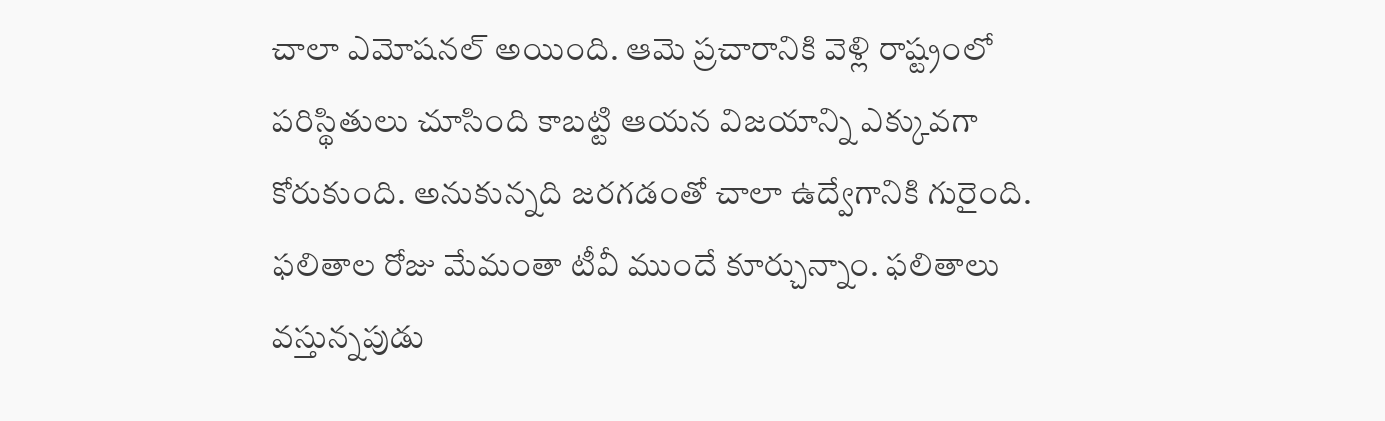చాలా ఎమోషనల్ అయింది. ఆమె ప్రచారానికి వెళ్లి రాష్ట్రంలో పరిస్థితులు చూసింది కాబట్టి ఆయన విజయాన్ని ఎక్కువగా కోరుకుంది. అనుకున్నది జరగడంతో చాలా ఉద్వేగానికి గురైంది. ఫలితాల రోజు మేమంతా టీవీ ముందే కూర్చున్నాం. ఫలితాలు వస్తున్నపుడు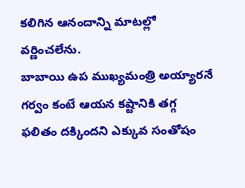కలిగిన ఆనందాన్ని మాటల్లో వర్ణించలేను.
బాబాయి ఉప ముఖ్యమంత్రి అయ్యారనే గర్వం కంటే ఆయన కష్టానికి తగ్గ ఫలితం దక్కిందని ఎక్కువ సంతోషం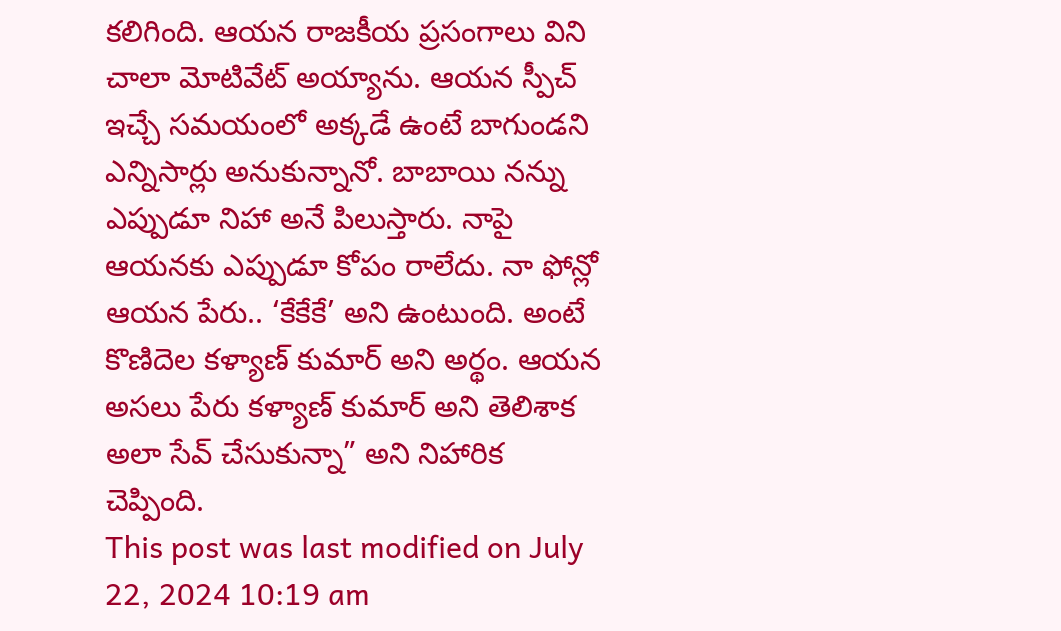కలిగింది. ఆయన రాజకీయ ప్రసంగాలు విని చాలా మోటివేట్ అయ్యాను. ఆయన స్పీచ్ ఇచ్చే సమయంలో అక్కడే ఉంటే బాగుండని ఎన్నిసార్లు అనుకున్నానో. బాబాయి నన్ను ఎప్పుడూ నిహా అనే పిలుస్తారు. నాపై ఆయనకు ఎప్పుడూ కోపం రాలేదు. నా ఫోన్లో ఆయన పేరు.. ‘కేకేకే’ అని ఉంటుంది. అంటే కొణిదెల కళ్యాణ్ కుమార్ అని అర్థం. ఆయన అసలు పేరు కళ్యాణ్ కుమార్ అని తెలిశాక అలా సేవ్ చేసుకున్నా” అని నిహారిక చెప్పింది.
This post was last modified on July 22, 2024 10:19 am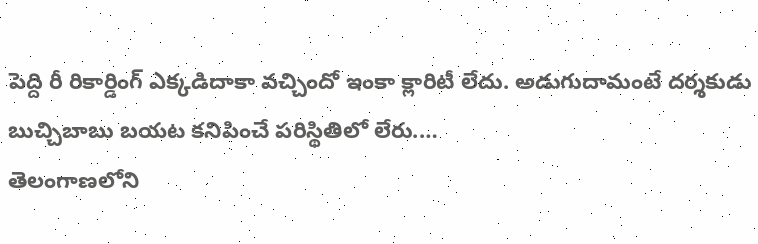పెద్ది రీ రికార్డింగ్ ఎక్కడిదాకా వచ్చిందో ఇంకా క్లారిటీ లేదు. అడుగుదామంటే దర్శకుడు బుచ్చిబాబు బయట కనిపించే పరిస్థితిలో లేరు.…
తెలంగాణలోని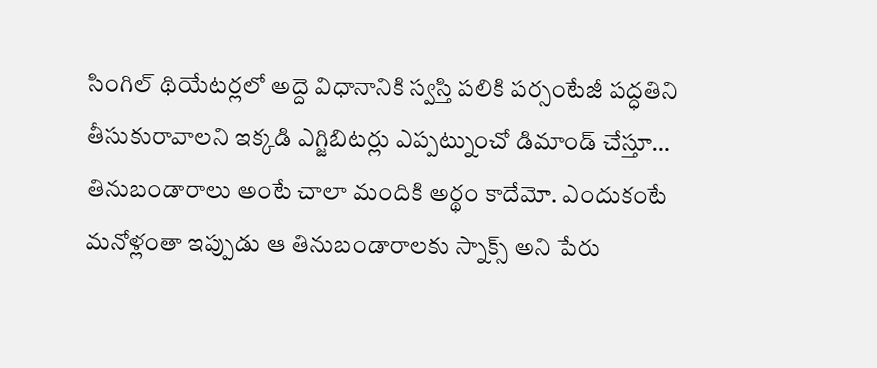సింగిల్ థియేటర్లలో అద్దె విధానానికి స్వస్తి పలికి పర్సంటేజీ పద్ధతిని తీసుకురావాలని ఇక్కడి ఎగ్జిబిటర్లు ఎప్పట్నుంచో డిమాండ్ చేస్తూ…
తినుబండారాలు అంటే చాలా మందికి అర్థం కాదేమో. ఎందుకంటే మనోళ్లంతా ఇప్పుడు ఆ తినుబండారాలకు స్నాక్స్ అని పేరు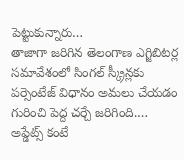పెట్టుకున్నారు…
తాజాగా జరిగిన తెలంగాణ ఎగ్జిబిటర్ల సమావేశంలో సింగల్ స్క్రీన్లకు పర్సెంటేజ్ విధానం అమలు చేయడం గురించి పెద్ద చర్చే జరిగింది.…
అప్డేట్స్ కంటే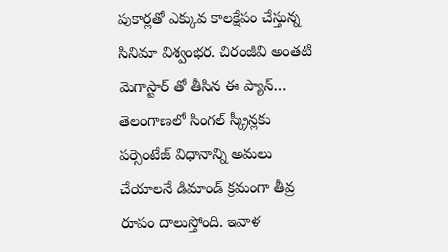పుకార్లతో ఎక్కువ కాలక్షేపం చేస్తున్న సినిమా విశ్వంభర. చిరంజీవి అంతటి మెగాస్టార్ తో తీసిన ఈ ప్యాన్…
తెలంగాణలో సింగల్ స్క్రీన్లకు పర్సెంటేజ్ విధానాన్ని అమలు చేయాలనే డిమాండ్ క్రమంగా తీవ్ర రూపం దాలుస్తోంది. ఇవాళ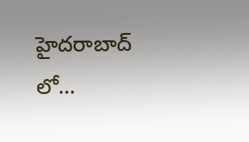హైదరాబాద్ లో…